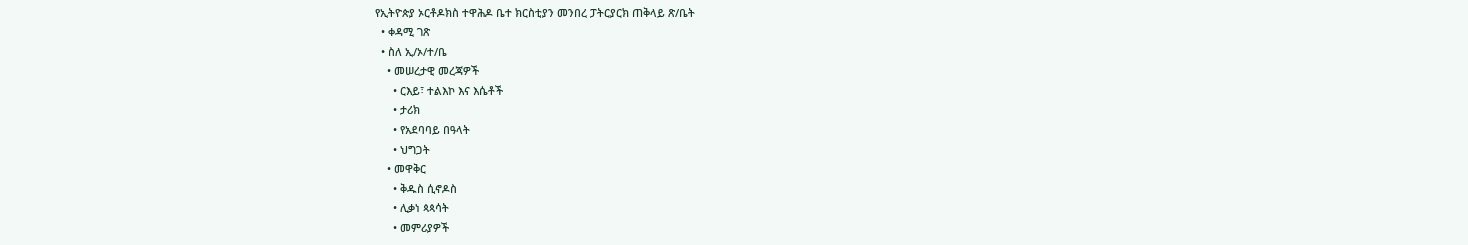የኢትዮጵያ ኦርቶዶክስ ተዋሕዶ ቤተ ክርስቲያን መንበረ ፓትርያርክ ጠቅላይ ጽ/ቤት
  • ቀዳሚ ገጽ
  • ስለ ኢ/ኦ/ተ/ቤ
    • መሠረታዊ መረጃዎች
      • ርእይ፣ ተልእኮ እና እሴቶች
      • ታሪክ
      • የአደባባይ በዓላት
      • ህግጋት
    • መዋቅር
      • ቅዱስ ሲኖዶስ
      • ሊቃነ ጳጳሳት
      • መምሪያዎች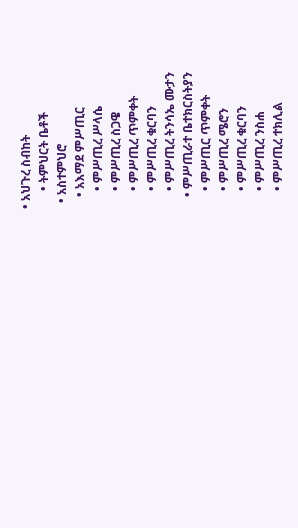• አህጉረ ስብከት
      • ትምህርት ቤቶች
  • አስተምህሮ
    • አእማደ ምሥጢር
      • ምሥጢረ ሥላሴ
      • ምሥጢረ ስጋዌ
      • ምሥጢረ ጥምቀት
      • ምሥጢረ ቁርባን
      • ምሥጢረ ትንሳኤ ሙታን
    • ምሥጢራተ ቤተክርስትያን
      • ምሥጢር ጥምቀት
      • ምሥጢረ ሜሮን
      • ምሥጢረ ቁርባን
      • ምሥጢረ ንስሐ
      • ምሥጢረ ተክሊል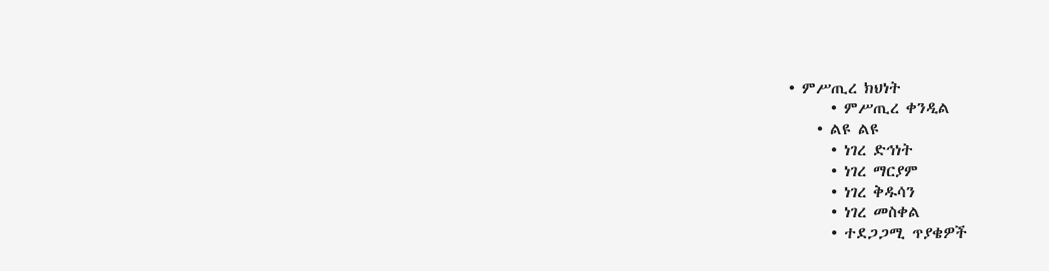• ምሥጢረ ክህነት
      • ምሥጢረ ቀንዲል
    • ልዩ ልዩ
      • ነገረ ድኅነት
      • ነገረ ማርያም
      • ነገረ ቅዱሳን
      • ነገረ መስቀል
      • ተደጋጋሚ ጥያቄዎች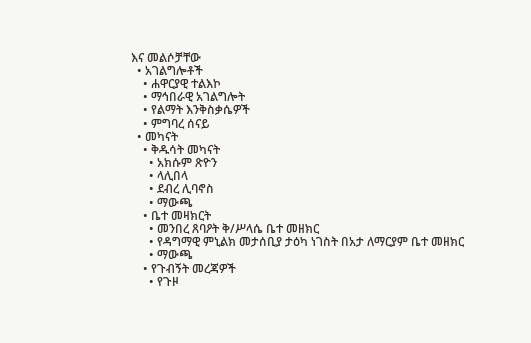እና መልሶቻቸው
  • አገልግሎቶች
    • ሐዋርያዊ ተልእኮ
    • ማኅበራዊ አገልግሎት
    • የልማት እንቅስቃሴዎች
    • ምግባረ ሰናይ
  • መካናት
    • ቅዱሳት መካናት
      • አክሱም ጽዮን
      • ላሊበላ
      • ደብረ ሊባኖስ
      • ማውጫ
    • ቤተ መዛክርት
      • መንበረ ጸባዖት ቅ/ሥላሴ ቤተ መዘክር
      • የዳግማዊ ምኒልክ መታሰቢያ ታዕካ ነገስት በአታ ለማርያም ቤተ መዘክር
      • ማውጫ
    • የጉብኝት መረጃዎች
      • የጉዞ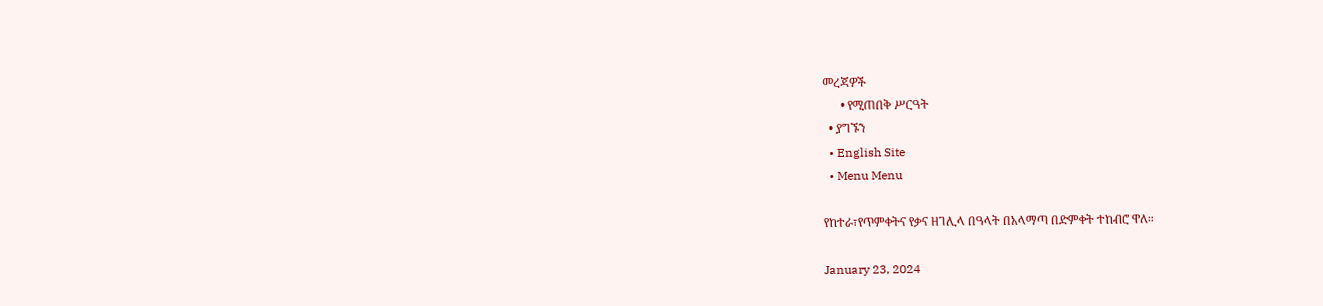መረጃዎች
      • የሚጠበቅ ሥርዓት
  • ያግኙን
  • English Site
  • Menu Menu

የከተራ፣የጥምቀትና የቃና ዘገሊላ በዓላት በአላማጣ በድምቀት ተከብሮ ዋለ።

January 23, 2024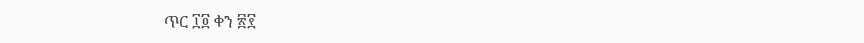ጥር ፲፬ ቀን ፳፻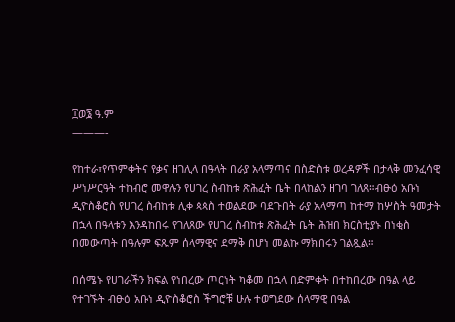፲ወ፮ ዓ.ም
———-

የከተራ፣የጥምቀትና የቃና ዘገሊላ በዓላት በራያ አላማጣና በስድስቱ ወረዳዎች በታላቅ መንፈሳዊ ሥነሥርዓት ተከብሮ መዋሉን የሀገረ ስብከቱ ጽሕፈት ቤት በላከልን ዘገባ ገለጸ።ብፁዕ አቡነ ዲዮስቆሮስ የሀገረ ስብከቱ ሊቀ ጳጳስ ተወልደው ባደጉበት ራያ አላማጣ ከተማ ከሦስት ዓመታት በኋላ በዓላቱን እንዳከበሩ የገለጸው የሀገረ ስብከቱ ጽሕፈት ቤት ሕዝበ ክርስቲያኑ በነቂስ በመውጣት በዓሉም ፍጹም ሰላማዊና ደማቅ በሆነ መልኩ ማክበሩን ገልጿል።

በሰሜኑ የሀገራችን ክፍል የነበረው ጦርነት ካቆመ በኋላ በድምቀት በተከበረው በዓል ላይ የተገኙት ብፁዕ አቡነ ዲዮስቆሮስ ችግሮቹ ሁሉ ተወግደው ሰላማዊ በዓል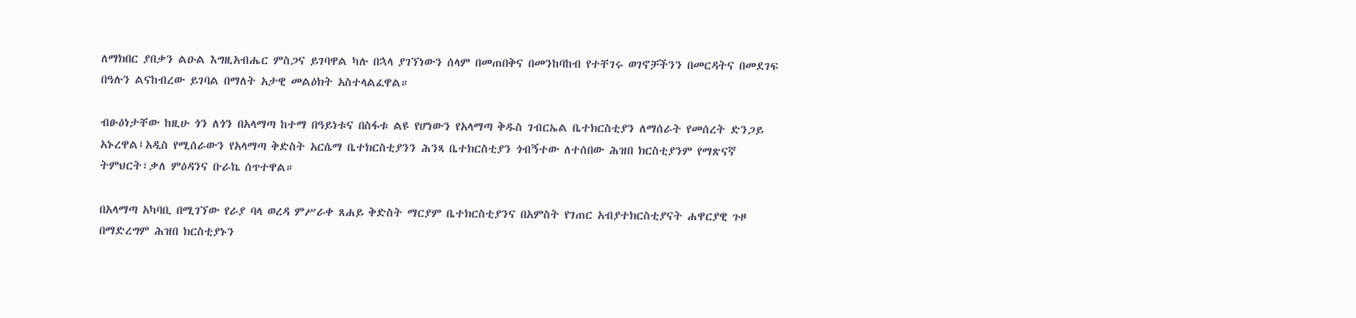ለማክበር ያበቃን ልዑል እግዚአብሔር ምስጋና ይገባዋል ካሉ በኋላ ያገኘነውን ሰላም በመጠበቅና በመንከባከብ የተቸገሩ ወገኖቻችንን በመርዳትና በመደገፍ በዓሉን ልናከብረው ይገባል በማለት አታዊ መልዕክት አስተላልፈዋል።

ብፁዕነታቸው ከዚሁ ጎን ለጎን በአላማጣ ከተማ በዓይነቱና በስፋቱ ልዩ የሆነውን የአላማጣ ቅዱስ ገብርኤል ቤተክርስቲያን ለማሰራት የመሰረት ድንጋይ አኑረዋል፤አዲስ የሚሰራውን የአላማጣ ቅድስት አርሴማ ቤተክርስቲያንን ሕንጻ ቤተክርስቲያን ጎብኝተው ለተሰበው ሕዝበ ክርስቲያንም የማጽናኛ ትምህርት፣ቃለ ምዕዳንና ቡራኬ ሰጥተዋል።

በአላማጣ አካባቢ በሚገኘው የራያ ባላ ወረዳ ምሥራቀ ጸሐይ ቅድስት ማርያም ቤተክርስቲያንና በአምስት የገጠር አብያተክርስቲያናት ሐዋርያዊ ጉዞ በማድረግም ሕዝበ ክርስቲያኑን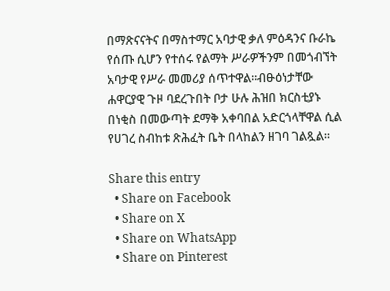በማጽናናትና በማስተማር አባታዊ ቃለ ምዕዳንና ቡራኬ የሰጡ ሲሆን የተሰሩ የልማት ሥራዎችንም በመጎብኘት አባታዊ የሥራ መመሪያ ሰጥተዋል።ብፁዕነታቸው ሐዋርያዊ ጉዞ ባደረጉበት ቦታ ሁሉ ሕዝበ ክርስቲያኑ በነቂስ በመውጣት ደማቅ አቀባበል አድርጎላቸዋል ሲል የሀገረ ስብከቱ ጽሕፈት ቤት በላከልን ዘገባ ገልጿል።

Share this entry
  • Share on Facebook
  • Share on X
  • Share on WhatsApp
  • Share on Pinterest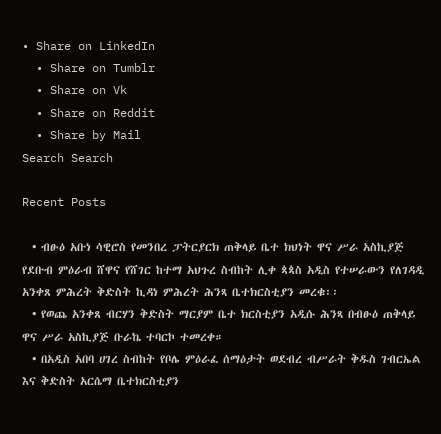• Share on LinkedIn
  • Share on Tumblr
  • Share on Vk
  • Share on Reddit
  • Share by Mail
Search Search

Recent Posts

  • ብፁዕ አቡነ ሳዊሮስ የመንበረ ፓትርያርክ ጠቅላይ ቤተ ክህነት ዋና ሥራ አስኪያጅ የደቡብ ምዕራብ ሸዋና የሸገር ከተማ አህጉረ ስብከት ሊቀ ጳጳስ አዲስ የተሠራውን የለገዳዲ አንቀጸ ምሕረት ቅድስት ኪዳነ ምሕረት ሕንጻ ቤተክርስቲያን መረቁ፡፡
  • የወጨ አንቀጸ ብርሃን ቅድስት ማርያም ቤተ ክርስቲያን አዲሱ ሕንጻ በብፁዕ ጠቅላይ ዋና ሥራ አስኪያጅ ቡራኬ ተባርኮ ተመረቀ።
  • በአዲስ አበባ ሀገረ ስብከት የቦሌ ምዕራፈ ሰማዕታት ወደብረ ብሥራት ቅዱስ ገብርኤል እና ቅድስት አርሴማ ቤተክርስቲያን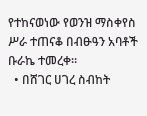የተከናወነው የወንዝ ማስቀየስ ሥራ ተጠናቆ በብፁዓን አባቶች ቡራኬ ተመረቀ።
  • በሸገር ሀገረ ስብከት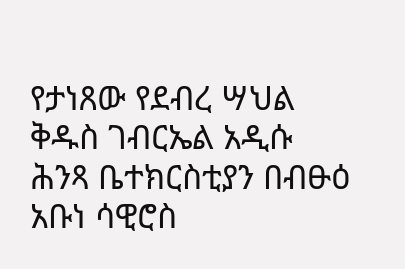የታነጸው የደብረ ሣህል ቅዱስ ገብርኤል አዲሱ ሕንጻ ቤተክርስቲያን በብፁዕ አቡነ ሳዊሮስ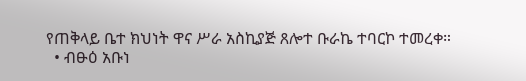የጠቅላይ ቤተ ክህነት ዋና ሥራ አስኪያጅ ጸሎተ ቡራኬ ተባርኮ ተመረቀ።
  • ብፁዕ አቡነ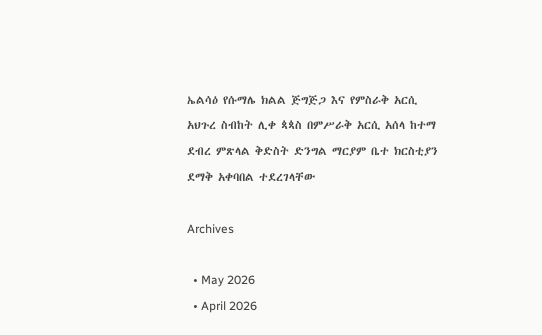ኤልሳዕ የሱማሌ ክልል ጅግጅጋ እና የምስራቅ አርሲ አህጉረ ስብከት ሊቀ ጳጳስ በምሥራቅ አርሲ አሰላ ከተማ ደብረ ምጽላል ቅድስት ድንግል ማርያም ቤተ ክርስቲያን ደማቅ አቀባበል ተደረገላቸው

Archives

  • May 2026
  • April 2026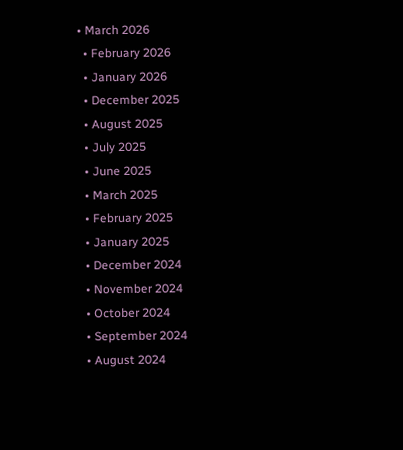• March 2026
  • February 2026
  • January 2026
  • December 2025
  • August 2025
  • July 2025
  • June 2025
  • March 2025
  • February 2025
  • January 2025
  • December 2024
  • November 2024
  • October 2024
  • September 2024
  • August 2024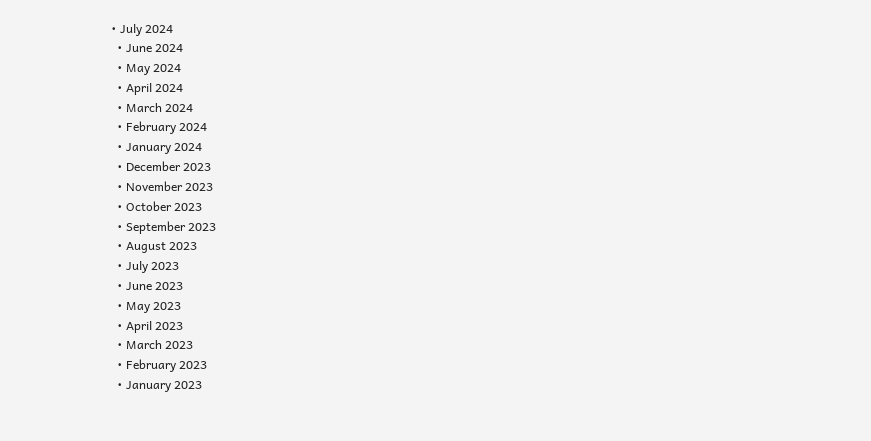• July 2024
  • June 2024
  • May 2024
  • April 2024
  • March 2024
  • February 2024
  • January 2024
  • December 2023
  • November 2023
  • October 2023
  • September 2023
  • August 2023
  • July 2023
  • June 2023
  • May 2023
  • April 2023
  • March 2023
  • February 2023
  • January 2023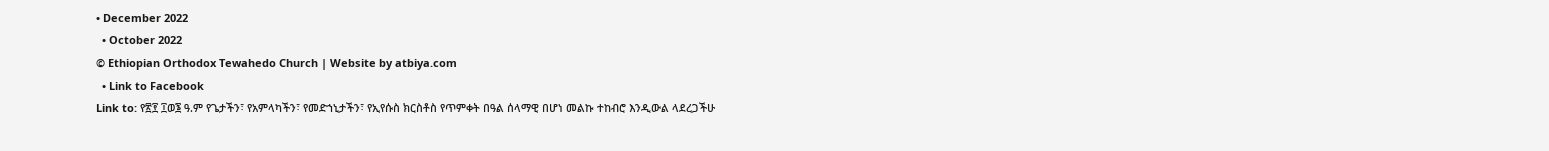• December 2022
  • October 2022
© Ethiopian Orthodox Tewahedo Church | Website by atbiya.com
  • Link to Facebook
Link to: የ፳፻ ፲ወ፮ ዓ.ም የጌታችን፣ የአምላካችን፣ የመድኀኒታችን፣ የኢየሱስ ክርስቶስ የጥምቀት በዓል ሰላማዊ በሆነ መልኩ ተከብሮ እንዲውል ላደረጋችሁ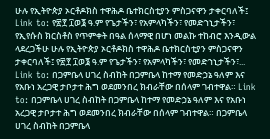ሁሉ የኢትዮጵያ ኦርቶዶክስ ተዋሕዶ ቤተክርስቲያን ምስጋናዋን ታቀርባለች፤ Link to: የ፳፻ ፲ወ፮ ዓ.ም የጌታችን፣ የአምላካችን፣ የመድኀኒታችን፣ የኢየሱስ ክርስቶስ የጥምቀት በዓል ሰላማዊ በሆነ መልኩ ተከብሮ እንዲውል ላደረጋችሁ ሁሉ የኢትዮጵያ ኦርቶዶክስ ተዋሕዶ ቤተክርስቲያን ምስጋናዋን ታቀርባለች፤ የ፳፻ ፲ወ፮ ዓ.ም የጌታችን፣ የአምላካችን፣ የመድኀኒታችን፣... Link to: በጋምቤላ ሀገረ ስብከት በጋምቤላ ከተማ የመድኃኔ ዓለም እና የአቡነ አረጋዊ ታቦታተ ሕግ ወደመንበረ ክብራቸው በሰላም ገብተዋል። Link to: በጋምቤላ ሀገረ ስብከት በጋምቤላ ከተማ የመድኃኔ ዓለም እና የአቡነ አረጋዊ ታቦታተ ሕግ ወደመንበረ ክብራቸው በሰላም ገብተዋል። በጋምቤላ ሀገረ ስብከት በጋምቤላ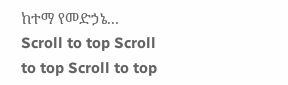ከተማ የመድኃኔ...
Scroll to top Scroll to top Scroll to top